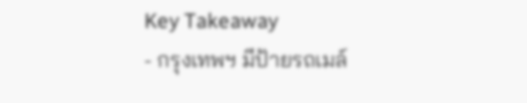Key Takeaway
- กรุงเทพฯ มีป้ายรถเมล์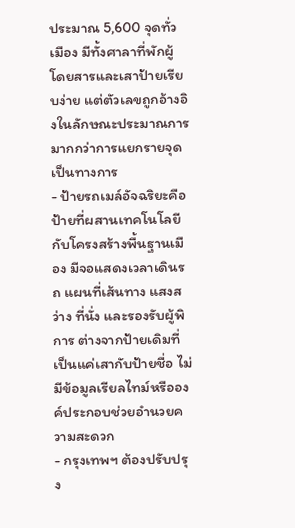ประมาณ 5,600 จุดทั่วเมือง มีทั้งศาลาที่พักผู้โดยสารและเสาป้ายเรียบง่าย แต่ตัวเลขถูกอ้างอิงในลักษณะประมาณการมากกว่าการแยกรายจุดเป็นทางการ
- ป้ายรถเมล์อัจฉริยะคือป้ายที่ผสานเทคโนโลยีกับโครงสร้างพื้นฐานเมือง มีจอแสดงเวลาเดินรถ แผนที่เส้นทาง แสงสว่าง ที่นั่ง และรองรับผู้พิการ ต่างจากป้ายเดิมที่เป็นแค่เสากับป้ายชื่อ ไม่มีข้อมูลเรียลไทม์หรือองค์ประกอบช่วยอำนวยความสะดวก
- กรุงเทพฯ ต้องปรับปรุง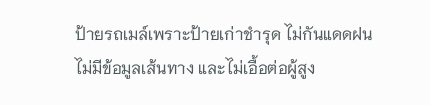ป้ายรถเมล์เพราะป้ายเก่าชำรุด ไม่กันแดดฝน ไม่มีข้อมูลเส้นทาง และไม่เอื้อต่อผู้สูง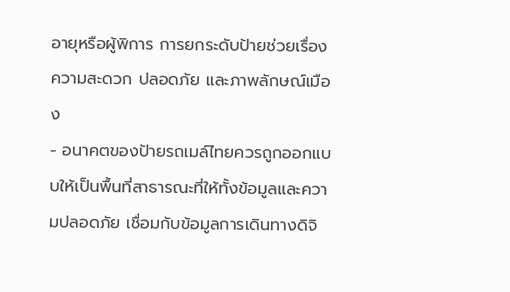อายุหรือผู้พิการ การยกระดับป้ายช่วยเรื่องความสะดวก ปลอดภัย และภาพลักษณ์เมือง
- อนาคตของป้ายรถเมล์ไทยควรถูกออกแบบให้เป็นพื้นที่สาธารณะที่ให้ทั้งข้อมูลและความปลอดภัย เชื่อมกับข้อมูลการเดินทางดิจิ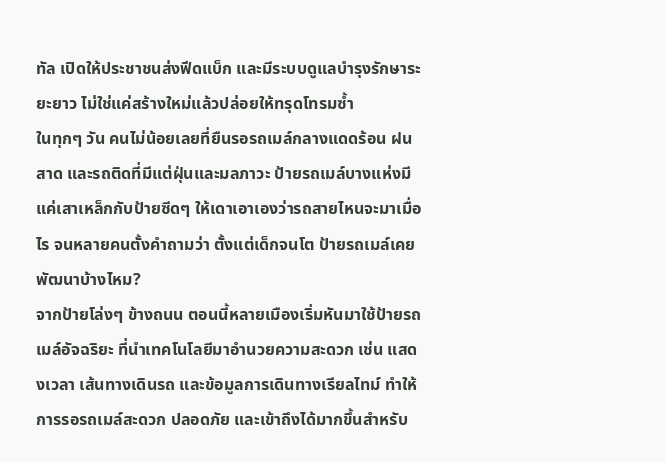ทัล เปิดให้ประชาชนส่งฟีดแบ็ก และมีระบบดูแลบำรุงรักษาระยะยาว ไม่ใช่แค่สร้างใหม่แล้วปล่อยให้ทรุดโทรมซ้ำ
ในทุกๆ วัน คนไม่น้อยเลยที่ยืนรอรถเมล์กลางแดดร้อน ฝนสาด และรถติดที่มีแต่ฝุ่นและมลภาวะ ป้ายรถเมล์บางแห่งมีแค่เสาเหล็กกับป้ายซีดๆ ให้เดาเอาเองว่ารถสายไหนจะมาเมื่อไร จนหลายคนตั้งคำถามว่า ตั้งแต่เด็กจนโต ป้ายรถเมล์เคยพัฒนาบ้างไหม?
จากป้ายโล่งๆ ข้างถนน ตอนนี้หลายเมืองเริ่มหันมาใช้ป้ายรถเมล์อัจฉริยะ ที่นำเทคโนโลยีมาอำนวยความสะดวก เช่น แสดงเวลา เส้นทางเดินรถ และข้อมูลการเดินทางเรียลไทม์ ทำให้การรอรถเมล์สะดวก ปลอดภัย และเข้าถึงได้มากขึ้นสำหรับ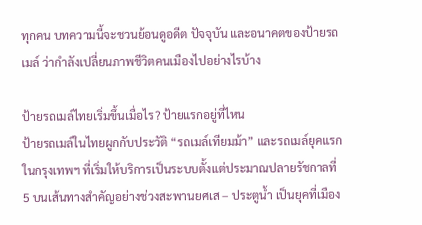ทุกคน บทความนี้จะชวนย้อนดูอดีต ปัจจุบัน และอนาคตของป้ายรถเมล์ ว่ากำลังเปลี่ยนภาพชีวิตคนเมืองไปอย่างไรบ้าง

ป้ายรถเมล์ไทยเริ่มขึ้นเมื่อไร? ป้ายแรกอยู่ที่ไหน
ป้ายรถเมล์ในไทยผูกกับประวัติ “รถเมล์เทียมม้า” และรถเมล์ยุคแรกในกรุงเทพฯ ที่เริ่มให้บริการเป็นระบบตั้งแต่ประมาณปลายรัชกาลที่ 5 บนเส้นทางสำคัญอย่างช่วงสะพานยศเส – ประตูน้ำ เป็นยุคที่เมือง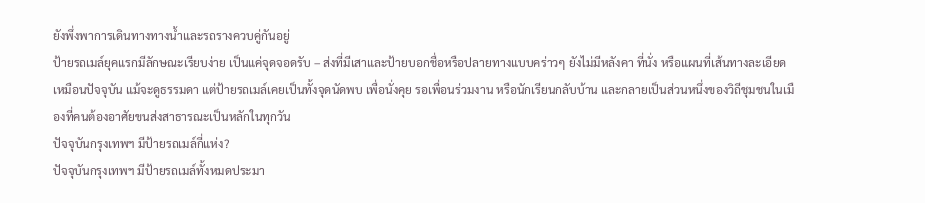ยังพึ่งพาการเดินทางทางน้ำและรถรางควบคู่กันอยู่
ป้ายรถเมล์ยุคแรกมีลักษณะเรียบง่าย เป็นแค่จุดจอดรับ – ส่งที่มีเสาและป้ายบอกชื่อหรือปลายทางแบบคร่าวๆ ยังไม่มีหลังคา ที่นั่ง หรือแผนที่เส้นทางละเอียดเหมือนปัจจุบัน แม้จะดูธรรมดา แต่ป้ายรถเมล์เคยเป็นทั้งจุดนัดพบ เพื่อนั่งคุย รอเพื่อนร่วมงาน หรือนักเรียนกลับบ้าน และกลายเป็นส่วนหนึ่งของวิถีชุมชนในเมืองที่คนต้องอาศัยขนส่งสาธารณะเป็นหลักในทุกวัน
ปัจจุบันกรุงเทพฯ มีป้ายรถเมล์กี่แห่ง?
ปัจจุบันกรุงเทพฯ มีป้ายรถเมล์ทั้งหมดประมา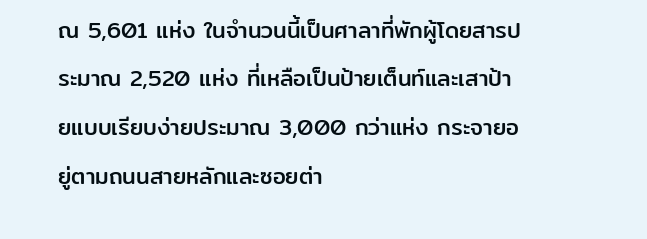ณ 5,601 แห่ง ในจำนวนนี้เป็นศาลาที่พักผู้โดยสารประมาณ 2,520 แห่ง ที่เหลือเป็นป้ายเต็นท์และเสาป้ายแบบเรียบง่ายประมาณ 3,000 กว่าแห่ง กระจายอยู่ตามถนนสายหลักและซอยต่า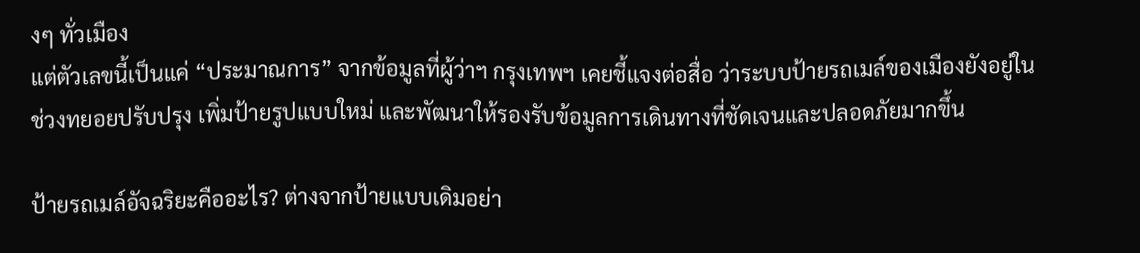งๆ ทั่วเมือง
แต่ตัวเลขนี้เป็นแค่ “ประมาณการ” จากข้อมูลที่ผู้ว่าฯ กรุงเทพฯ เคยชี้แจงต่อสื่อ ว่าระบบป้ายรถเมล์ของเมืองยังอยู่ในช่วงทยอยปรับปรุง เพิ่มป้ายรูปแบบใหม่ และพัฒนาให้รองรับข้อมูลการเดินทางที่ชัดเจนและปลอดภัยมากขึ้น

ป้ายรถเมล์อัจฉริยะคืออะไร? ต่างจากป้ายแบบเดิมอย่า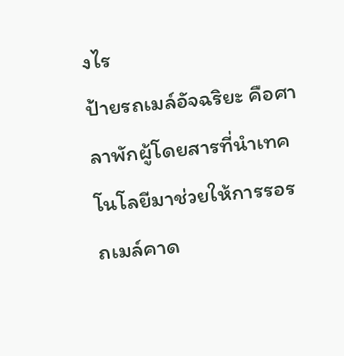งไร
ป้ายรถเมล์อัจฉริยะ คือศาลาพักผู้โดยสารที่นำเทคโนโลยีมาช่วยให้การรอรถเมล์คาด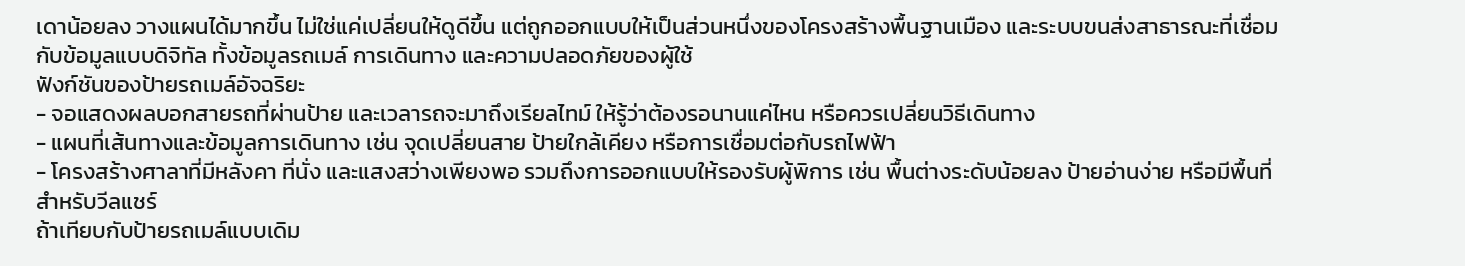เดาน้อยลง วางแผนได้มากขึ้น ไม่ใช่แค่เปลี่ยนให้ดูดีขึ้น แต่ถูกออกแบบให้เป็นส่วนหนึ่งของโครงสร้างพื้นฐานเมือง และระบบขนส่งสาธารณะที่เชื่อมกับข้อมูลแบบดิจิทัล ทั้งข้อมูลรถเมล์ การเดินทาง และความปลอดภัยของผู้ใช้
ฟังก์ชันของป้ายรถเมล์อัจฉริยะ
- จอแสดงผลบอกสายรถที่ผ่านป้าย และเวลารถจะมาถึงเรียลไทม์ ให้รู้ว่าต้องรอนานแค่ไหน หรือควรเปลี่ยนวิธีเดินทาง
- แผนที่เส้นทางและข้อมูลการเดินทาง เช่น จุดเปลี่ยนสาย ป้ายใกล้เคียง หรือการเชื่อมต่อกับรถไฟฟ้า
- โครงสร้างศาลาที่มีหลังคา ที่นั่ง และแสงสว่างเพียงพอ รวมถึงการออกแบบให้รองรับผู้พิการ เช่น พื้นต่างระดับน้อยลง ป้ายอ่านง่าย หรือมีพื้นที่สำหรับวีลแชร์
ถ้าเทียบกับป้ายรถเมล์แบบเดิม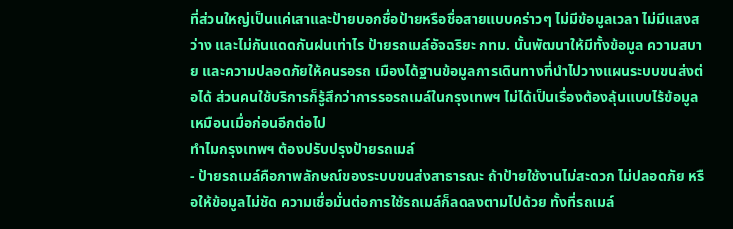ที่ส่วนใหญ่เป็นแค่เสาและป้ายบอกชื่อป้ายหรือชื่อสายแบบคร่าวๆ ไม่มีข้อมูลเวลา ไม่มีแสงสว่าง และไม่กันแดดกันฝนเท่าไร ป้ายรถเมล์อัจฉริยะ กทม. นั้นพัฒนาให้มีทั้งข้อมูล ความสบาย และความปลอดภัยให้คนรอรถ เมืองได้ฐานข้อมูลการเดินทางที่นำไปวางแผนระบบขนส่งต่อได้ ส่วนคนใช้บริการก็รู้สึกว่าการรอรถเมล์ในกรุงเทพฯ ไม่ได้เป็นเรื่องต้องลุ้นแบบไร้ข้อมูลเหมือนเมื่อก่อนอีกต่อไป
ทำไมกรุงเทพฯ ต้องปรับปรุงป้ายรถเมล์
- ป้ายรถเมล์คือภาพลักษณ์ของระบบขนส่งสาธารณะ ถ้าป้ายใช้งานไม่สะดวก ไม่ปลอดภัย หรือให้ข้อมูลไม่ชัด ความเชื่อมั่นต่อการใช้รถเมล์ก็ลดลงตามไปด้วย ทั้งที่รถเมล์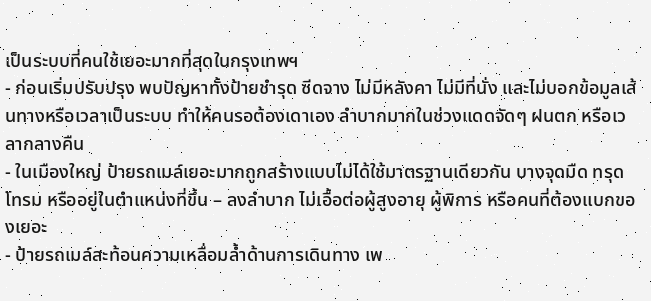เป็นระบบที่คนใช้เยอะมากที่สุดในกรุงเทพฯ
- ก่อนเริ่มปรับปรุง พบปัญหาทั้งป้ายชำรุด ซีดจาง ไม่มีหลังคา ไม่มีที่นั่ง และไม่บอกข้อมูลเส้นทางหรือเวลาเป็นระบบ ทำให้คนรอต้องเดาเอง ลำบากมากในช่วงแดดจัดๆ ฝนตก หรือเวลากลางคืน
- ในเมืองใหญ่ ป้ายรถเมล์เยอะมากถูกสร้างแบบไม่ได้ใช้มาตรฐานเดียวกัน บางจุดมืด ทรุดโทรม หรืออยู่ในตำแหน่งที่ขึ้น – ลงลำบาก ไม่เอื้อต่อผู้สูงอายุ ผู้พิการ หรือคนที่ต้องแบกของเยอะ
- ป้ายรถเมล์สะท้อนความเหลื่อมล้ำด้านการเดินทาง เพ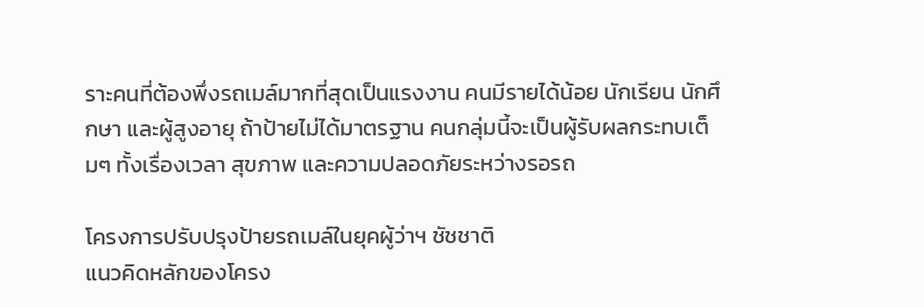ราะคนที่ต้องพึ่งรถเมล์มากที่สุดเป็นแรงงาน คนมีรายได้น้อย นักเรียน นักศึกษา และผู้สูงอายุ ถ้าป้ายไม่ได้มาตรฐาน คนกลุ่มนี้จะเป็นผู้รับผลกระทบเต็มๆ ทั้งเรื่องเวลา สุขภาพ และความปลอดภัยระหว่างรอรถ

โครงการปรับปรุงป้ายรถเมล์ในยุคผู้ว่าฯ ชัชชาติ
แนวคิดหลักของโครง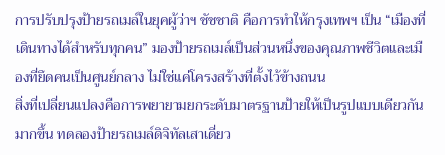การปรับปรุงป้ายรถเมล์ในยุคผู้ว่าฯ ชัชชาติ คือการทำให้กรุงเทพฯ เป็น “เมืองที่เดินทางได้สำหรับทุกคน” มองป้ายรถเมล์เป็นส่วนหนึ่งของคุณภาพชีวิตและเมืองที่ยึดคนเป็นศูนย์กลาง ไม่ใช่แค่โครงสร้างที่ตั้งไว้ข้างถนน
สิ่งที่เปลี่ยนแปลงคือการพยายามยกระดับมาตรฐานป้ายให้เป็นรูปแบบเดียวกันมากขึ้น ทดลองป้ายรถเมล์ดิจิทัลเสาเดี่ยว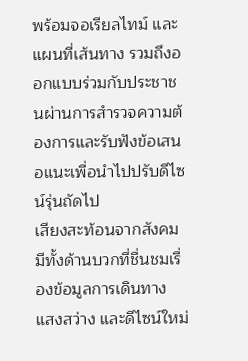พร้อมจอเรียลไทม์ และแผนที่เส้นทาง รวมถึงออกแบบร่วมกับประชาชนผ่านการสำรวจความต้องการและรับฟังข้อเสนอแนะเพื่อนำไปปรับดีไซน์รุ่นถัดไป
เสียงสะท้อนจากสังคมมีทั้งด้านบวกที่ชื่นชมเรื่องข้อมูลการเดินทาง แสงสว่าง และดีไซน์ใหม่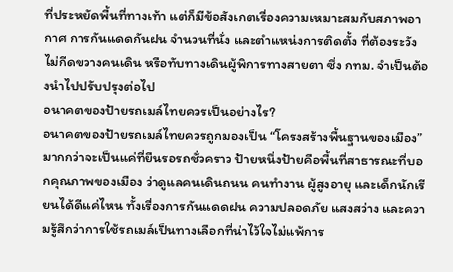ที่ประหยัดพื้นที่ทางเท้า แต่ก็มีข้อสังเกตเรื่องความเหมาะสมกับสภาพอากาศ การกันแดดกันฝน จำนวนที่นั่ง และตำแหน่งการติดตั้ง ที่ต้องระวังไม่กีดขวางคนเดิน หรือทับทางเดินผู้พิการทางสายตา ซึ่ง กทม. จำเป็นต้องนำไปปรับปรุงต่อไป
อนาคตของป้ายรถเมล์ไทยควรเป็นอย่างไร?
อนาคตของป้ายรถเมล์ไทยควรถูกมองเป็น “โครงสร้างพื้นฐานของเมือง” มากกว่าจะเป็นแค่ที่ยืนรอรถชั่วคราว ป้ายหนึ่งป้ายคือพื้นที่สาธารณะที่บอกคุณภาพของเมือง ว่าดูแลคนเดินถนน คนทำงาน ผู้สูงอายุ และเด็กนักเรียนได้ดีแค่ไหน ทั้งเรื่องการกันแดดฝน ความปลอดภัย แสงสว่าง และความรู้สึกว่าการใช้รถเมล์เป็นทางเลือกที่น่าไว้ใจไม่แพ้การ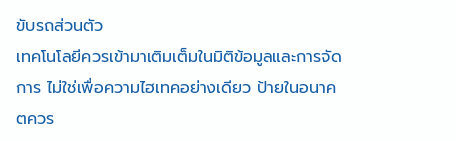ขับรถส่วนตัว
เทคโนโลยีควรเข้ามาเติมเต็มในมิติข้อมูลและการจัดการ ไม่ใช่เพื่อความไฮเทคอย่างเดียว ป้ายในอนาคตควร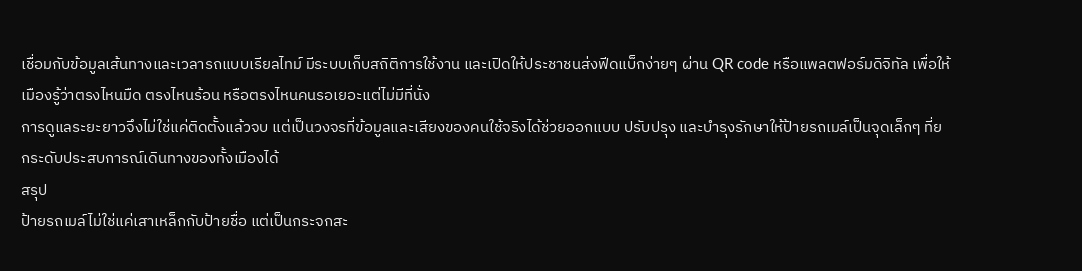เชื่อมกับข้อมูลเส้นทางและเวลารถแบบเรียลไทม์ มีระบบเก็บสถิติการใช้งาน และเปิดให้ประชาชนส่งฟีดแบ็กง่ายๆ ผ่าน QR code หรือแพลตฟอร์มดิจิทัล เพื่อให้เมืองรู้ว่าตรงไหนมืด ตรงไหนร้อน หรือตรงไหนคนรอเยอะแต่ไม่มีที่นั่ง
การดูแลระยะยาวจึงไม่ใช่แค่ติดตั้งแล้วจบ แต่เป็นวงจรที่ข้อมูลและเสียงของคนใช้จริงได้ช่วยออกแบบ ปรับปรุง และบำรุงรักษาให้ป้ายรถเมล์เป็นจุดเล็กๆ ที่ยกระดับประสบการณ์เดินทางของทั้งเมืองได้
สรุป
ป้ายรถเมล์ไม่ใช่แค่เสาเหล็กกับป้ายชื่อ แต่เป็นกระจกสะ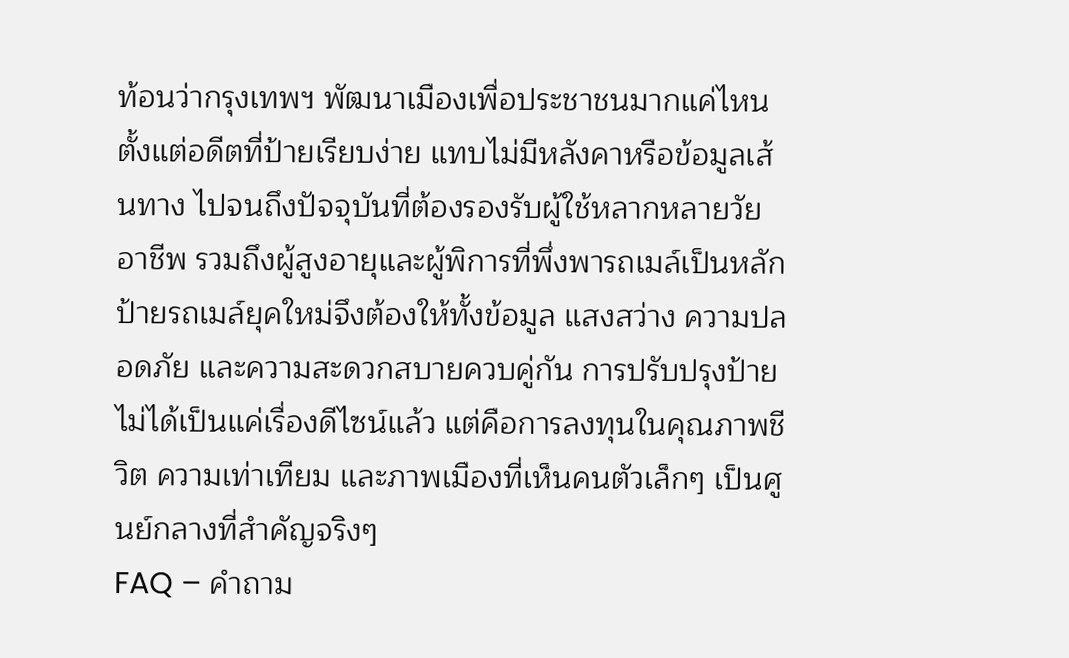ท้อนว่ากรุงเทพฯ พัฒนาเมืองเพื่อประชาชนมากแค่ไหน ตั้งแต่อดีตที่ป้ายเรียบง่าย แทบไม่มีหลังคาหรือข้อมูลเส้นทาง ไปจนถึงปัจจุบันที่ต้องรองรับผู้ใช้หลากหลายวัย อาชีพ รวมถึงผู้สูงอายุและผู้พิการที่พึ่งพารถเมล์เป็นหลัก ป้ายรถเมล์ยุคใหม่จึงต้องให้ทั้งข้อมูล แสงสว่าง ความปลอดภัย และความสะดวกสบายควบคู่กัน การปรับปรุงป้ายไม่ได้เป็นแค่เรื่องดีไซน์แล้ว แต่คือการลงทุนในคุณภาพชีวิต ความเท่าเทียม และภาพเมืองที่เห็นคนตัวเล็กๆ เป็นศูนย์กลางที่สำคัญจริงๆ
FAQ – คำถาม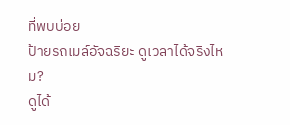ที่พบบ่อย
ป้ายรถเมล์อัจฉริยะ ดูเวลาได้จริงไหม?
ดูได้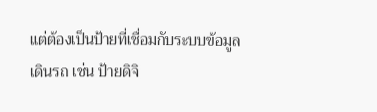แต่ต้องเป็นป้ายที่เชื่อมกับระบบข้อมูลเดินรถ เช่น ป้ายดิจิ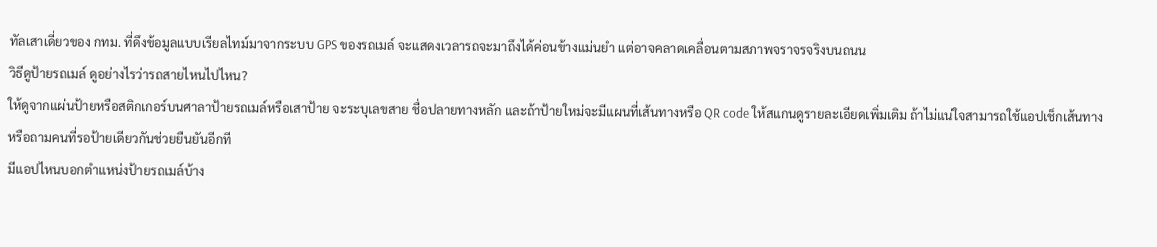ทัลเสาเดี่ยวของ กทม. ที่ดึงข้อมูลแบบเรียลไทม์มาจากระบบ GPS ของรถเมล์ จะแสดงเวลารถจะมาถึงได้ค่อนข้างแม่นยำ แต่อาจคลาดเคลื่อนตามสภาพจราจรจริงบนถนน
วิธีดูป้ายรถเมล์ ดูอย่างไรว่ารถสายไหนไปไหน?
ให้ดูจากแผ่นป้ายหรือสติกเกอร์บนศาลาป้ายรถเมล์หรือเสาป้าย จะระบุเลขสาย ชื่อปลายทางหลัก และถ้าป้ายใหม่จะมีแผนที่เส้นทางหรือ QR code ให้สแกนดูรายละเอียดเพิ่มเติม ถ้าไม่แน่ใจสามารถใช้แอปเช็กเส้นทาง หรือถามคนที่รอป้ายเดียวกันช่วยยืนยันอีกที
มีแอปไหนบอกตำแหน่งป้ายรถเมล์บ้าง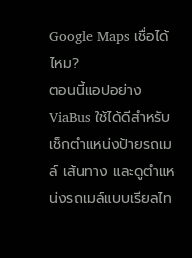Google Maps เชื่อได้ไหม?
ตอนนี้แอปอย่าง ViaBus ใช้ได้ดีสำหรับเช็กตำแหน่งป้ายรถเมล์ เส้นทาง และดูตำแหน่งรถเมล์แบบเรียลไท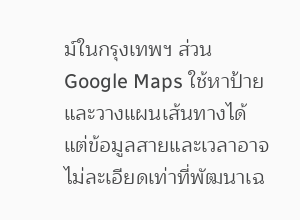ม์ในกรุงเทพฯ ส่วน Google Maps ใช้หาป้ายและวางแผนเส้นทางได้ แต่ข้อมูลสายและเวลาอาจไม่ละเอียดเท่าที่พัฒนาเฉ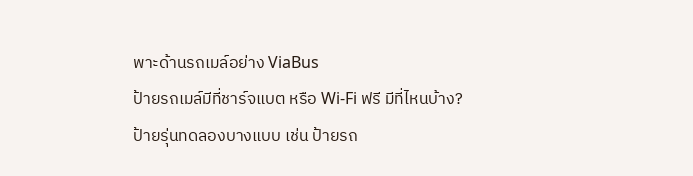พาะด้านรถเมล์อย่าง ViaBus
ป้ายรถเมล์มีที่ชาร์จแบต หรือ Wi-Fi ฟรี มีที่ไหนบ้าง?
ป้ายรุ่นทดลองบางแบบ เช่น ป้ายรถ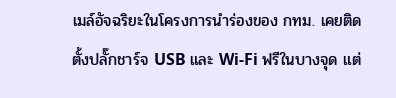เมล์อัจฉริยะในโครงการนำร่องของ กทม. เคยติดตั้งปลั๊กชาร์จ USB และ Wi‑Fi ฟรีในบางจุด แต่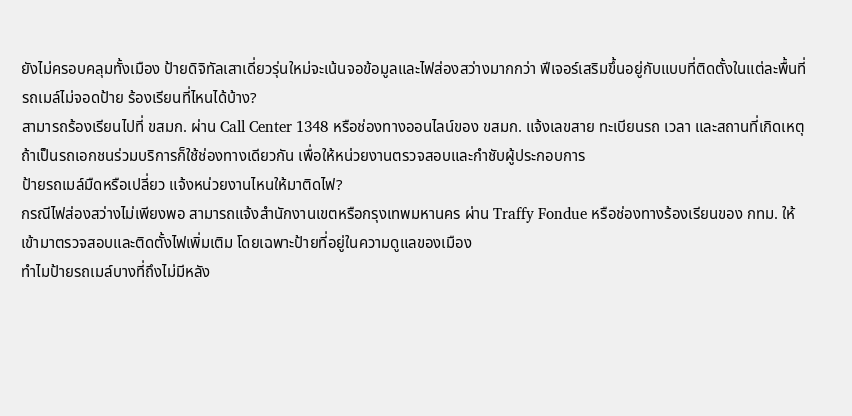ยังไม่ครอบคลุมทั้งเมือง ป้ายดิจิทัลเสาเดี่ยวรุ่นใหม่จะเน้นจอข้อมูลและไฟส่องสว่างมากกว่า ฟีเจอร์เสริมขึ้นอยู่กับแบบที่ติดตั้งในแต่ละพื้นที่
รถเมล์ไม่จอดป้าย ร้องเรียนที่ไหนได้บ้าง?
สามารถร้องเรียนไปที่ ขสมก. ผ่าน Call Center 1348 หรือช่องทางออนไลน์ของ ขสมก. แจ้งเลขสาย ทะเบียนรถ เวลา และสถานที่เกิดเหตุ ถ้าเป็นรถเอกชนร่วมบริการก็ใช้ช่องทางเดียวกัน เพื่อให้หน่วยงานตรวจสอบและกำชับผู้ประกอบการ
ป้ายรถเมล์มืดหรือเปลี่ยว แจ้งหน่วยงานไหนให้มาติดไฟ?
กรณีไฟส่องสว่างไม่เพียงพอ สามารถแจ้งสำนักงานเขตหรือกรุงเทพมหานคร ผ่าน Traffy Fondue หรือช่องทางร้องเรียนของ กทม. ให้เข้ามาตรวจสอบและติดตั้งไฟเพิ่มเติม โดยเฉพาะป้ายที่อยู่ในความดูแลของเมือง
ทำไมป้ายรถเมล์บางที่ถึงไม่มีหลัง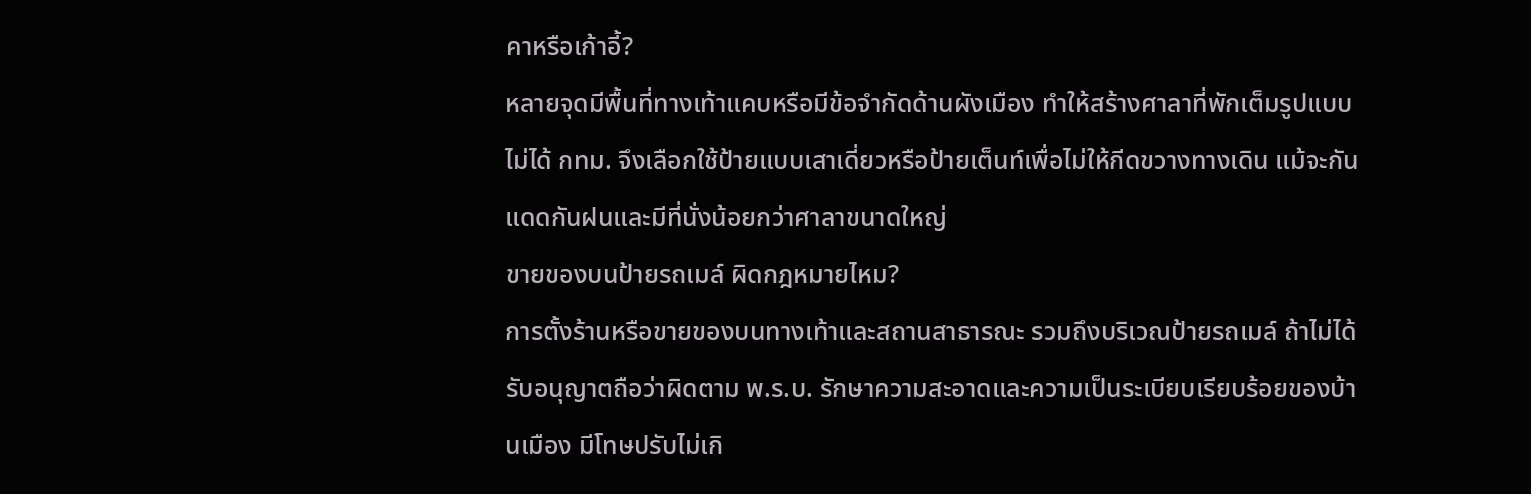คาหรือเก้าอี้?
หลายจุดมีพื้นที่ทางเท้าแคบหรือมีข้อจำกัดด้านผังเมือง ทำให้สร้างศาลาที่พักเต็มรูปแบบไม่ได้ กทม. จึงเลือกใช้ป้ายแบบเสาเดี่ยวหรือป้ายเต็นท์เพื่อไม่ให้กีดขวางทางเดิน แม้จะกันแดดกันฝนและมีที่นั่งน้อยกว่าศาลาขนาดใหญ่
ขายของบนป้ายรถเมล์ ผิดกฎหมายไหม?
การตั้งร้านหรือขายของบนทางเท้าและสถานสาธารณะ รวมถึงบริเวณป้ายรถเมล์ ถ้าไม่ได้รับอนุญาตถือว่าผิดตาม พ.ร.บ. รักษาความสะอาดและความเป็นระเบียบเรียบร้อยของบ้านเมือง มีโทษปรับไม่เกิ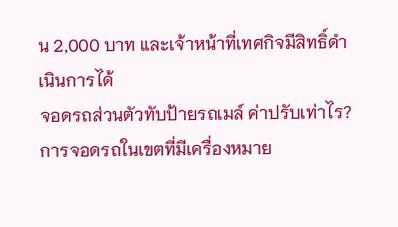น 2,000 บาท และเจ้าหน้าที่เทศกิจมีสิทธิ์ดำเนินการได้
จอดรถส่วนตัวทับป้ายรถเมล์ ค่าปรับเท่าไร?
การจอดรถในเขตที่มีเครื่องหมาย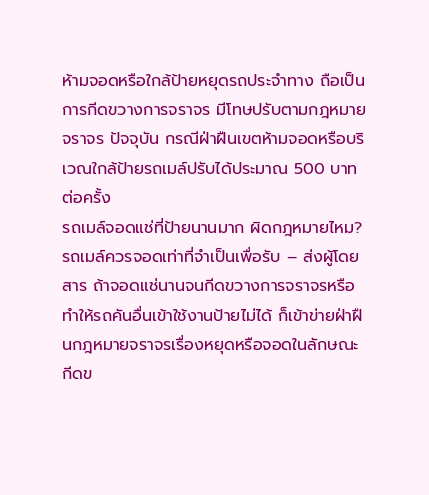ห้ามจอดหรือใกล้ป้ายหยุดรถประจำทาง ถือเป็นการกีดขวางการจราจร มีโทษปรับตามกฎหมายจราจร ปัจจุบัน กรณีฝ่าฝืนเขตห้ามจอดหรือบริเวณใกล้ป้ายรถเมล์ปรับได้ประมาณ 500 บาทต่อครั้ง
รถเมล์จอดแช่ที่ป้ายนานมาก ผิดกฎหมายไหม?
รถเมล์ควรจอดเท่าที่จำเป็นเพื่อรับ – ส่งผู้โดยสาร ถ้าจอดแช่นานจนกีดขวางการจราจรหรือทำให้รถคันอื่นเข้าใช้งานป้ายไม่ได้ ก็เข้าข่ายฝ่าฝืนกฎหมายจราจรเรื่องหยุดหรือจอดในลักษณะกีดข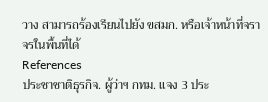วาง สามารถร้องเรียนไปยัง ขสมก. หรือเจ้าหน้าที่จราจรในพื้นที่ได้
References
ประชาชาติธุรกิจ. ผู้ว่าฯ กทม. แจง 3 ประ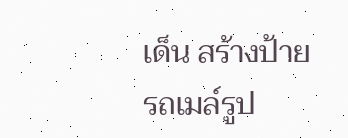เด็น สร้างป้ายรถเมล์รูป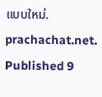แบบใหม่. prachachat.net. Published 9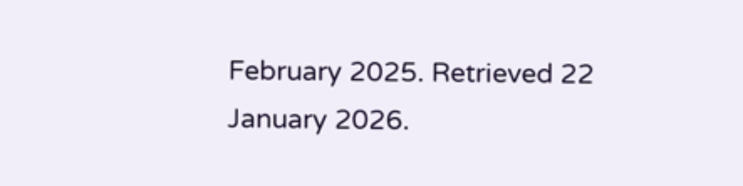February 2025. Retrieved 22 January 2026.